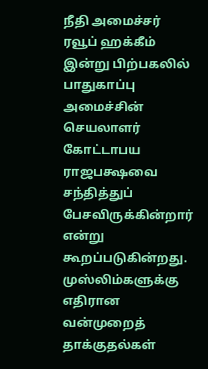நீதி அமைச்சர் ரவூப் ஹக்கீம் இன்று பிற்பகலில் பாதுகாப்பு அமைச்சின் செயலாளர் கோட்டாபய ராஜபக்ஷவை சந்தித்துப் பேசவிருக்கின்றார் என்று கூறப்படுகின்றது.
முஸ்லிம்களுக்கு எதிரான வன்முறைத் தாக்குதல்கள்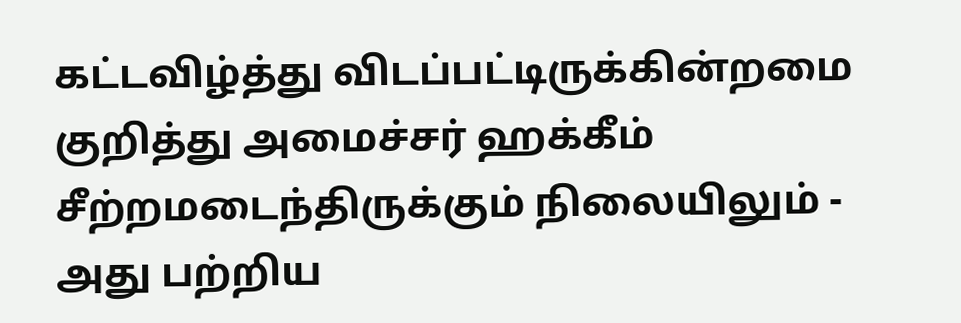கட்டவிழ்த்து விடப்பட்டிருக்கின்றமை குறித்து அமைச்சர் ஹக்கீம் சீற்றமடைந்திருக்கும் நிலையிலும் - அது பற்றிய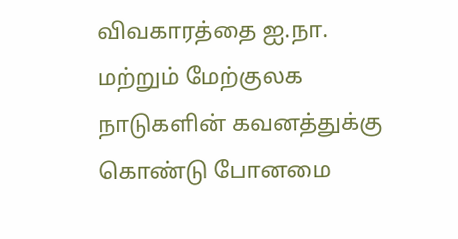விவகாரத்தை ஐ.நா. மற்றும் மேற்குலக நாடுகளின் கவனத்துக்கு கொண்டு போனமை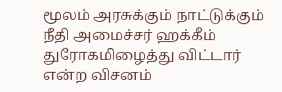மூலம் அரசுக்கும் நாட்டுக்கும் நீதி அமைச்சர் ஹக்கீம் துரோகமிழைத்து விட்டார் என்ற விசனம்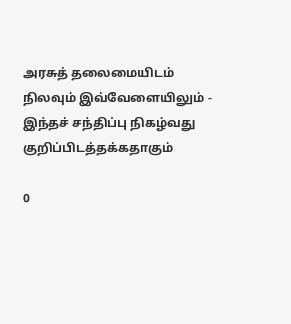அரசுத் தலைமையிடம் நிலவும் இவ்வேளையிலும் - இந்தச் சந்திப்பு நிகழ்வது குறிப்பிடத்தக்கதாகும்

0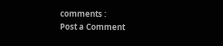comments :
Post a Comment